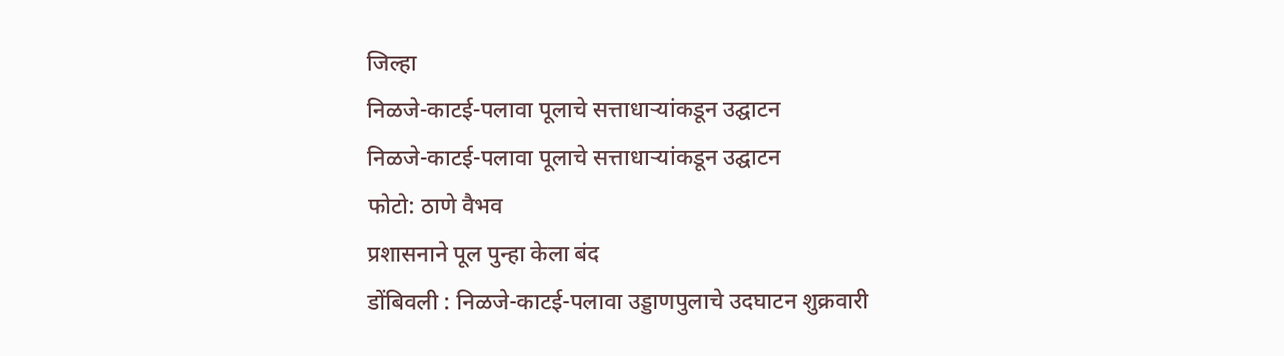जिल्हा
निळजे-काटई-पलावा पूलाचे सत्ताधाऱ्यांकडून उद्घाटन
निळजे-काटई-पलावा पूलाचे सत्ताधाऱ्यांकडून उद्घाटन
फोटो: ठाणे वैभव
प्रशासनाने पूल पुन्हा केला बंद
डोंबिवली : निळजे-काटई-पलावा उड्डाणपुलाचे उदघाटन शुक्रवारी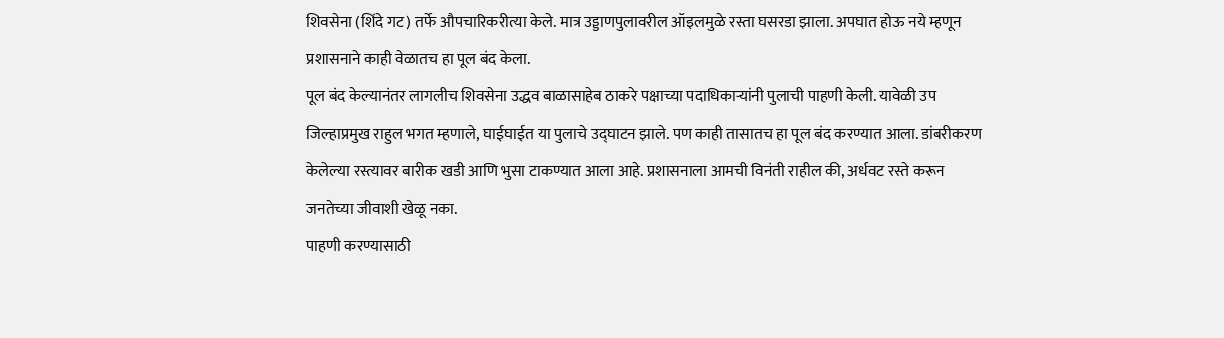शिवसेना (शिंदे गट) तर्फे औपचारिकरीत्या केले. मात्र उड्डाणपुलावरील ऑइलमुळे रस्ता घसरडा झाला. अपघात होऊ नये म्हणून प्रशासनाने काही वेळातच हा पूल बंद केला.
पूल बंद केल्यानंतर लागलीच शिवसेना उद्धव बाळासाहेब ठाकरे पक्षाच्या पदाधिकाऱ्यांनी पुलाची पाहणी केली. यावेळी उप जिल्हाप्रमुख राहुल भगत म्हणाले, घाईघाईत या पुलाचे उद्घाटन झाले. पण काही तासातच हा पूल बंद करण्यात आला. डांबरीकरण केलेल्या रस्त्यावर बारीक खडी आणि भुसा टाकण्यात आला आहे. प्रशासनाला आमची विनंती राहील की, अर्धवट रस्ते करून जनतेच्या जीवाशी खेळू नका.
पाहणी करण्यासाठी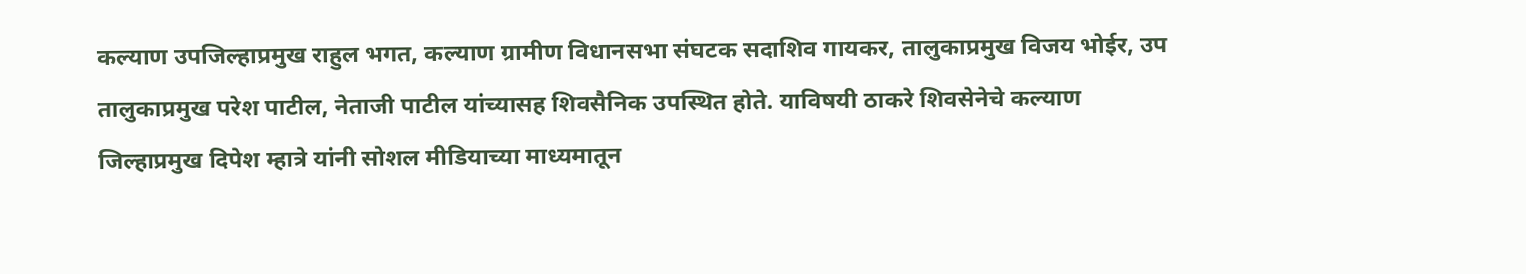कल्याण उपजिल्हाप्रमुख राहुल भगत, कल्याण ग्रामीण विधानसभा संघटक सदाशिव गायकर, तालुकाप्रमुख विजय भोईर, उप तालुकाप्रमुख परेश पाटील, नेताजी पाटील यांच्यासह शिवसैनिक उपस्थित होते. याविषयी ठाकरे शिवसेनेचे कल्याण जिल्हाप्रमुख दिपेश म्हात्रे यांनी सोशल मीडियाच्या माध्यमातून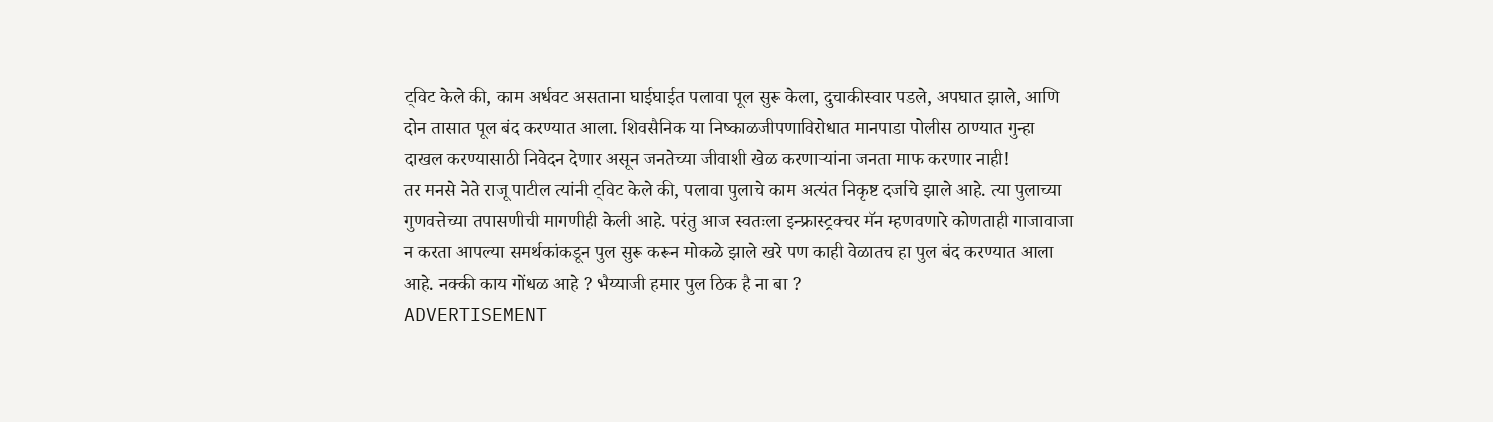ट्विट केले की, काम अर्धवट असताना घाईघाईत पलावा पूल सुरू केला, दुचाकीस्वार पडले, अपघात झाले, आणि दोन तासात पूल बंद करण्यात आला. शिवसैनिक या निष्काळजीपणाविरोधात मानपाडा पोलीस ठाण्यात गुन्हा दाखल करण्यासाठी निवेदन देणार असून जनतेच्या जीवाशी खेळ करणाऱ्यांना जनता माफ करणार नाही!
तर मनसे नेते राजू पाटील त्यांनी ट्विट केले की, पलावा पुलाचे काम अत्यंत निकृष्ट दर्जाचे झाले आहे. त्या पुलाच्या गुणवत्तेच्या तपासणीची मागणीही केली आहे. परंतु आज स्वतःला इन्फ्रास्ट्रक्चर मॅन म्हणवणारे कोणताही गाजावाजा न करता आपल्या समर्थकांकडून पुल सुरू करून मोकळे झाले खरे पण काही वेळातच हा पुल बंद करण्यात आला आहे. नक्की काय गोंधळ आहे ? भैय्याजी हमार पुल ठिक है ना बा ?
ADVERTISEMENT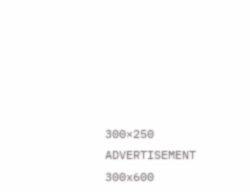300×250
ADVERTISEMENT 300x600